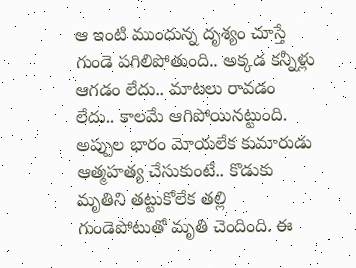ఆ ఇంటి ముందున్న దృశ్యం చూస్తే గుండె పగిలిపోతుంది.. అక్కడ కన్నీళ్లు ఆగడం లేదు.. మాటలు రావడం లేదు.. కాలమే ఆగిపోయినట్టుంది. అప్పుల భారం మోయలేక కుమారుడు ఆత్మహత్య చేసుకుంటే.. కొడుకు మృతిని తట్టుకోలేక తల్లి గుండెపోటుతో మృతి చెందింది. ఈ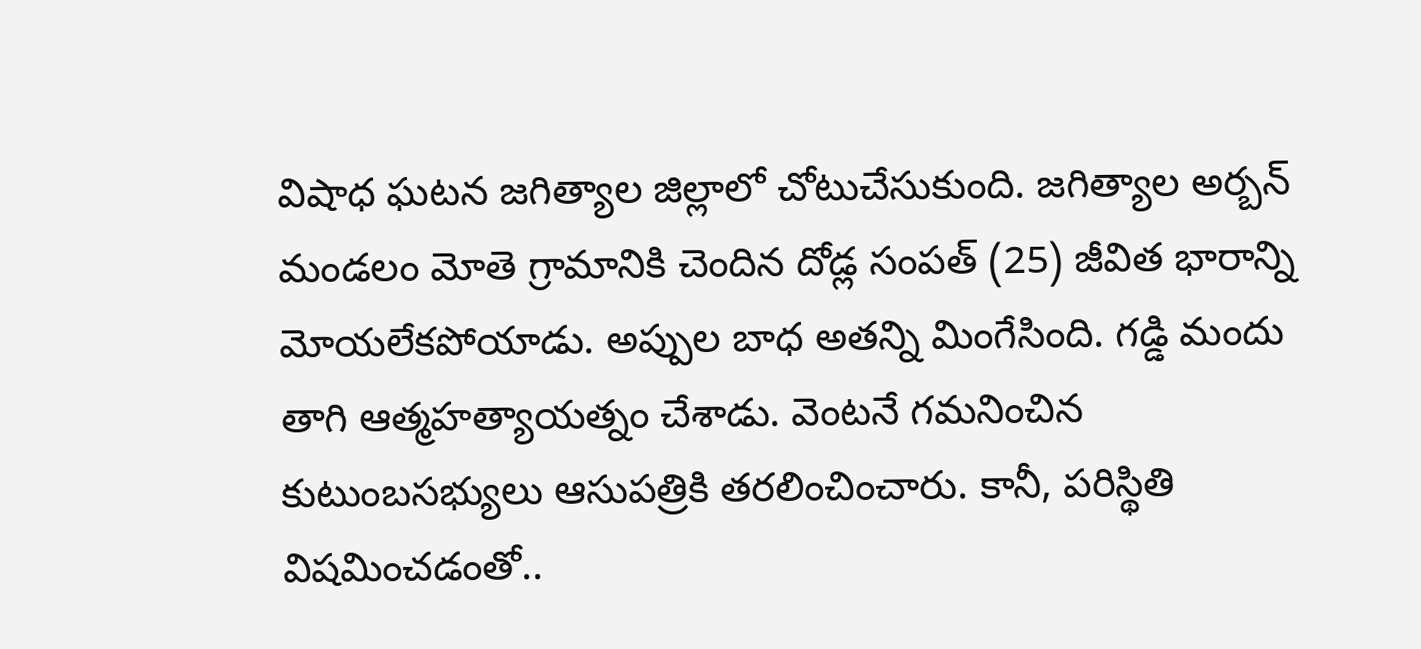విషాధ ఘటన జగిత్యాల జిల్లాలో చోటుచేసుకుంది. జగిత్యాల అర్బన్ మండలం మోతె గ్రామానికి చెందిన దోడ్ల సంపత్ (25) జీవిత భారాన్ని మోయలేకపోయాడు. అప్పుల బాధ అతన్ని మింగేసింది. గడ్డి మందు తాగి ఆత్మహత్యాయత్నం చేశాడు. వెంటనే గమనించిన కుటుంబసభ్యులు ఆసుపత్రికి తరలించించారు. కానీ, పరిస్థితి విషమించడంతో..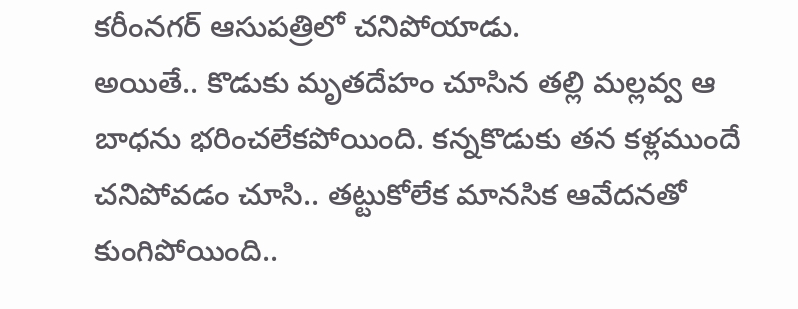కరీంనగర్ ఆసుపత్రిలో చనిపోయాడు.
అయితే.. కొడుకు మృతదేహం చూసిన తల్లి మల్లవ్వ ఆ బాధను భరించలేకపోయింది. కన్నకొడుకు తన కళ్లముందే చనిపోవడం చూసి.. తట్టుకోలేక మానసిక ఆవేదనతో కుంగిపోయింది..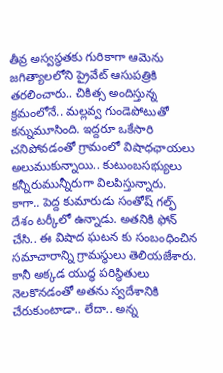తీవ్ర అస్వస్థతకు గురికాగా ఆమెను జగిత్యాలలోని ప్రైవేట్ ఆసుపత్రికి తరలించారు.. చికిత్స అందిస్తున్న క్రమంలోనే.. మల్లవ్వ గుండెపోటుతో కన్నుమూసింది. ఇద్దరూ ఒకేసారి చనిపోవడంతో గ్రామంలో విషాధఛాయలు అలుముకున్నాయి.. కుటుంబసభ్యులు కన్నీరుమున్నీరుగా విలపిస్తున్నారు.
కాగా.. పెద్ద కుమారుడు సంతోష్ గల్ఫ్ దేశం టర్కీలో ఉన్నాడు. అతనికి ఫోన్ చేసి.. ఈ విషాద ఘటన కు సంబంధించిన సమాచారాన్ని గ్రామస్థులు తెలియజేశారు. కానీ అక్కడ యుద్ధ పరిస్థితులు నెలకొనడంతో అతను స్వదేశానికి చేరుకుంటాడా.. లేదా.. అన్న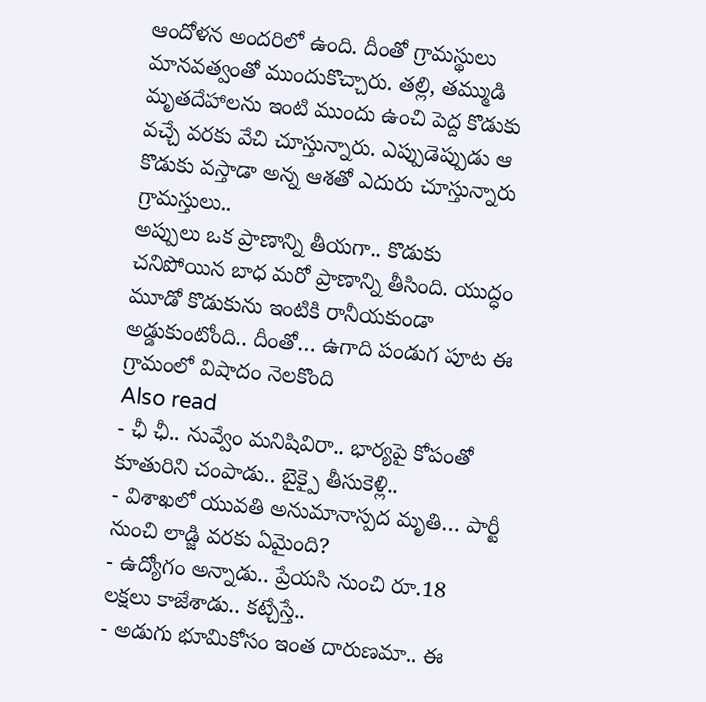ఆందోళన అందరిలో ఉంది. దీంతో గ్రామస్థులు మానవత్వంతో ముందుకొచ్చారు. తల్లి, తమ్ముడి మృతదేహాలను ఇంటి ముందు ఉంచి పెద్ద కొడుకు వచ్చే వరకు వేచి చూస్తున్నారు. ఎప్పుడెప్పుడు ఆ కొడుకు వస్తాడా అన్న ఆశతో ఎదురు చూస్తున్నారు గ్రామస్తులు..
అప్పులు ఒక ప్రాణాన్ని తీయగా.. కొడుకు చనిపోయిన బాధ మరో ప్రాణాన్ని తీసింది. యుద్ధం మూడో కొడుకును ఇంటికి రానీయకుండా అడ్డుకుంటోంది.. దీంతో… ఉగాది పండుగ పూట ఈ గ్రామంలో విషాదం నెలకొంది
Also read
- ఛీ ఛీ.. నువ్వేం మనిషివిరా.. భార్యపై కోపంతో కూతురిని చంపాడు.. బైక్పై తీసుకెళ్లి..
- విశాఖలో యువతి అనుమానాస్పద మృతి… పార్టీ నుంచి లాడ్జి వరకు ఏమైంది?
- ఉద్యోగం అన్నాడు.. ప్రేయసి నుంచి రూ.18 లక్షలు కాజేశాడు.. కట్చేస్తే..
- అడుగు భూమికోసం ఇంత దారుణమా.. ఈ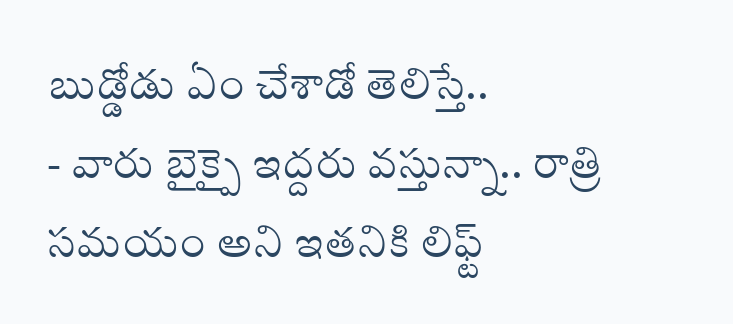బుడ్డోడు ఏం చేశాడో తెలిస్తే..
- వారు బైక్పై ఇద్దరు వస్తున్నా.. రాత్రి సమయం అని ఇతనికి లిఫ్ట్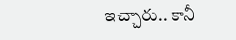ఇచ్చారు.. కానీ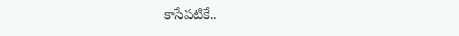కాసేపటికే..